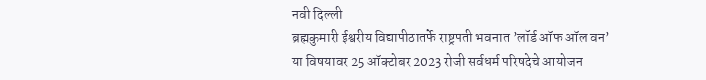नवी दिल्ली
ब्रह्मकुमारी ईश्वरीय विद्यापीठातर्फे राष्ट्रपती भवनात ’लॉर्ड ऑफ ऑल वन’ या विषयावर 25 ऑक्टोबर 2023 रोजी सर्वधर्म परिषदेचे आयोजन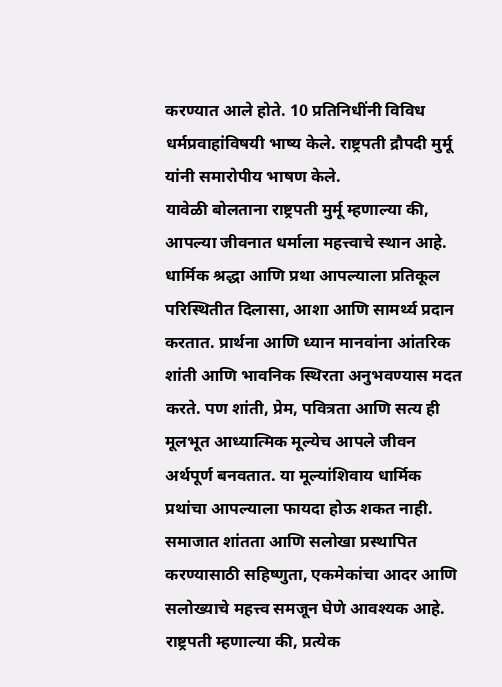करण्यात आले होते. 10 प्रतिनिधींनी विविध धर्मप्रवाहांविषयी भाष्य केले. राष्ट्रपती द्रौपदी मुर्मू यांनी समारोपीय भाषण केले.
यावेळी बोलताना राष्ट्रपती मुर्मू म्हणाल्या की, आपल्या जीवनात धर्माला महत्त्वाचे स्थान आहे. धार्मिक श्रद्धा आणि प्रथा आपल्याला प्रतिकूल परिस्थितीत दिलासा, आशा आणि सामर्थ्य प्रदान करतात. प्रार्थना आणि ध्यान मानवांना आंतरिक शांती आणि भावनिक स्थिरता अनुभवण्यास मदत करते. पण शांती, प्रेम, पवित्रता आणि सत्य ही मूलभूत आध्यात्मिक मूल्येच आपले जीवन अर्थपूर्ण बनवतात. या मूल्यांशिवाय धार्मिक प्रथांचा आपल्याला फायदा होऊ शकत नाही. समाजात शांतता आणि सलोखा प्रस्थापित करण्यासाठी सहिष्णुता, एकमेकांचा आदर आणि सलोख्याचे महत्त्व समजून घेणे आवश्यक आहे.
राष्ट्रपती म्हणाल्या की, प्रत्येक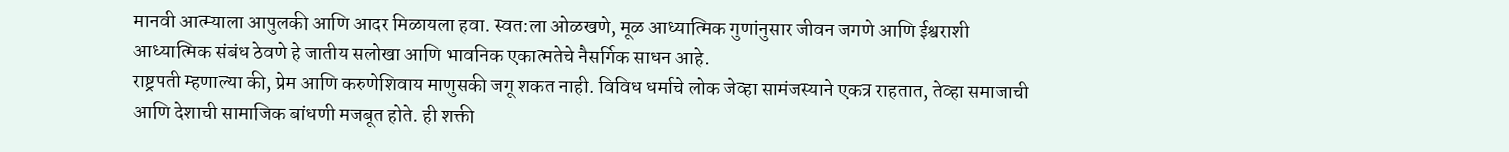मानवी आत्म्याला आपुलकी आणि आदर मिळायला हवा. स्वत:ला ओळखणे, मूळ आध्यात्मिक गुणांनुसार जीवन जगणे आणि ईश्वराशी आध्यात्मिक संबंध ठेवणे हे जातीय सलोखा आणि भावनिक एकात्मतेचे नैसर्गिक साधन आहे.
राष्ट्रपती म्हणाल्या की, प्रेम आणि करुणेशिवाय माणुसकी जगू शकत नाही. विविध धर्माचे लोक जेव्हा सामंजस्याने एकत्र राहतात, तेव्हा समाजाची आणि देशाची सामाजिक बांधणी मजबूत होते. ही शक्ती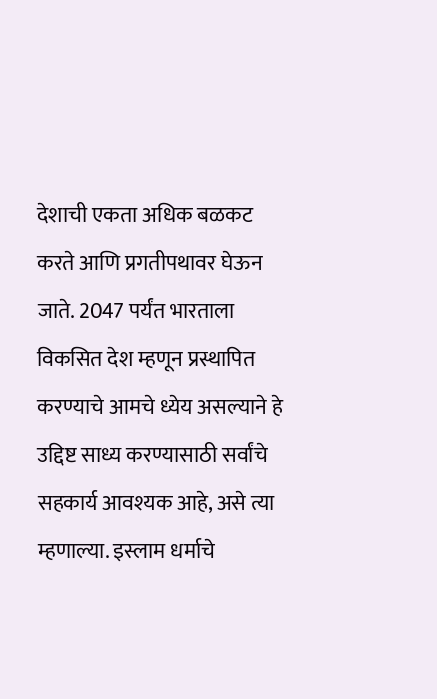देशाची एकता अधिक बळकट करते आणि प्रगतीपथावर घेऊन जाते. 2047 पर्यंत भारताला विकसित देश म्हणून प्रस्थापित करण्याचे आमचे ध्येय असल्याने हे उद्दिष्ट साध्य करण्यासाठी सर्वांचे सहकार्य आवश्यक आहे, असे त्या म्हणाल्या. इस्लाम धर्माचे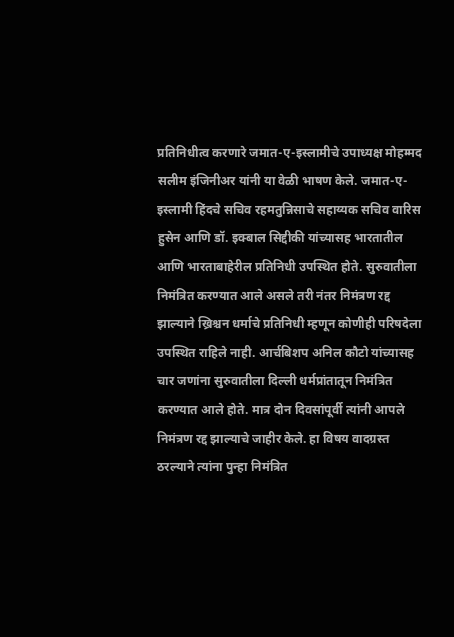प्रतिनिधीत्व करणारे जमात-ए-इस्लामीचे उपाध्यक्ष मोहम्मद सलीम इंजिनीअर यांनी या वेळी भाषण केले. जमात-ए-इस्लामी हिंदचे सचिव रहमतुन्निसाचे सहाय्यक सचिव वारिस हुसेन आणि डॉ. इक्बाल सिद्दीकी यांच्यासह भारतातील आणि भारताबाहेरील प्रतिनिधी उपस्थित होते. सुरुवातीला निमंत्रित करण्यात आले असले तरी नंतर निमंत्रण रद्द झाल्याने ख्रिश्चन धर्माचे प्रतिनिधी म्हणून कोणीही परिषदेला उपस्थित राहिले नाही. आर्चबिशप अनिल कौटो यांच्यासह चार जणांना सुरुवातीला दिल्ली धर्मप्रांतातून निमंत्रित करण्यात आले होते. मात्र दोन दिवसांपूर्वी त्यांनी आपले निमंत्रण रद्द झाल्याचे जाहीर केले. हा विषय वादग्रस्त ठरल्याने त्यांना पुन्हा निमंत्रित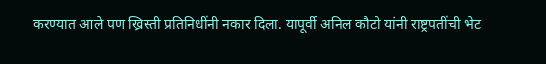करण्यात आले पण ख्रिस्ती प्रतिनिधींनी नकार दिला. यापूर्वी अनिल कौटो यांनी राष्ट्रपतींची भेट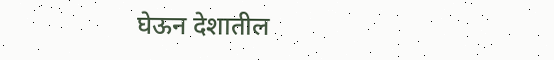घेऊन देशातील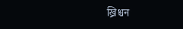ख्रिश्चन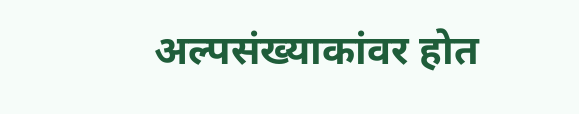अल्पसंख्याकांवर होत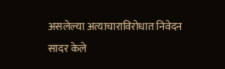असलेल्या अत्याचाराविरोधात निवेदन सादर केले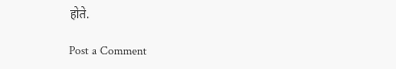होते.

Post a Comment